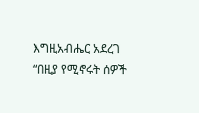እግዚአብሔር አደረገ
“በዚያ የሚኖሩት ሰዎች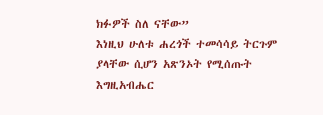ክፉዎች ስለ ናቸው”
እነዚህ ሁለቱ ሐረጎች ተመሳሳይ ትርጉም ያላቸው ሲሆን አጽንኦት የሚሰጡት እግዚአብሔር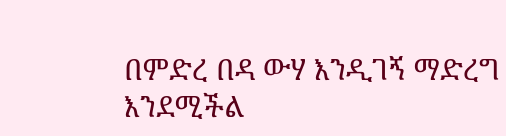በምድረ በዳ ውሃ እንዲገኝ ማድረግ እንደሚችል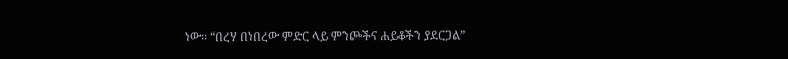ነው፡፡ “በረሃ በነበረው ምድር ላይ ምንጮችና ሐይቆችን ያደርጋል”